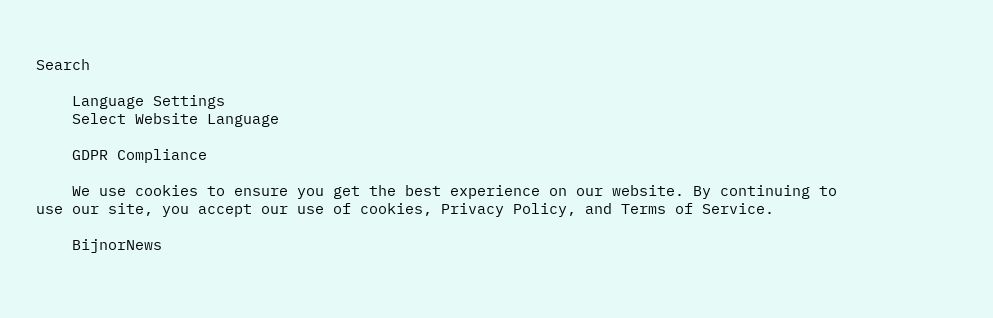Search

    Language Settings
    Select Website Language

    GDPR Compliance

    We use cookies to ensure you get the best experience on our website. By continuing to use our site, you accept our use of cookies, Privacy Policy, and Terms of Service.

    BijnorNews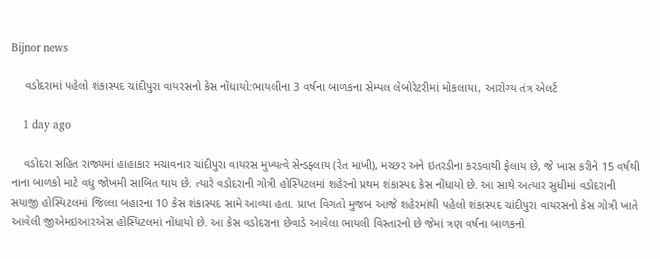Bijnor news

    વડોદરામાં પહેલો શંકાસ્પદ ચાંદીપુરા વાયરસનો કેસ નોંધાયો:ભાયલીના 3 વર્ષના બાળકના સેમ્પલ લેબોરેટરીમાં મોકલાયા, આરોગ્ય તંત્ર એલર્ટ

    1 day ago

    વડોદરા સહિત રાજ્યમાં હાહાકાર મચાવનાર ચાંદીપુરા વાયરસ મુખ્યત્વે સેન્ડફ્લાય (રેત માખી), મચ્છર અને ઇતરડીના કરડવાથી ફેલાય છે, જે ખાસ કરીને 15 વર્ષથી નાના બાળકો માટે વધુ જોખમી સાબિત થાય છે. ત્યારે વડોદરાની ગોત્રી હોસ્પિટલમાં શહેરનો પ્રથમ શંકાસ્પદ કેસ નોંધાયો છે. આ સાથે અત્યાર સુધીમાં વડોદરાની સયાજી હોસ્પિટલમાં જિલ્લા બહારના 10 કેસ શંકાસ્પદ સામે આવ્યા હતા. પ્રાપ્ત વિગતો મુજબ આજે શહેરમાંથી પહેલો શંકાસ્પદ ચાંદીપુરા વાયરસનો કેસ ગોત્રી ખાતે આવેલી જીએમઇઆરએસ હોસ્પિટલમાં નોંધાયો છે. આ કેસ વડોદરાના છેવાડે આવેલા ભાયલી વિસ્તારનો છે જેમાં ત્રણ વર્ષના બાળકનો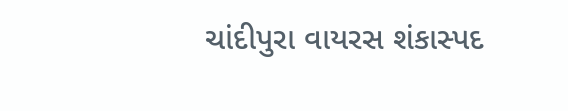ચાંદીપુરા વાયરસ શંકાસ્પદ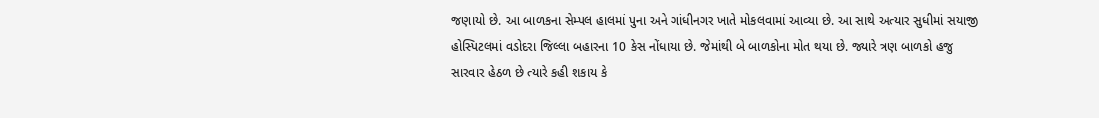જણાયો છે. આ બાળકના સેમ્પલ હાલમાં પુના અને ગાંધીનગર ખાતે મોકલવામાં આવ્યા છે. આ સાથે અત્યાર સુધીમાં સયાજી હોસ્પિટલમાં વડોદરા જિલ્લા બહારના 10 કેસ નોંધાયા છે. જેમાંથી બે બાળકોના મોત થયા છે. જ્યારે ત્રણ બાળકો હજુ સારવાર હેઠળ છે ત્યારે કહી શકાય કે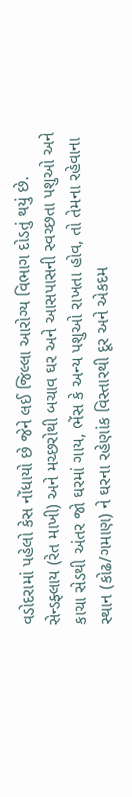વડોદરામાં પહેલો કેસ નોંધાયો છે જેને લઈ જિલ્લા આરોગ્ય વિભાગ દોડતું થયું છે. સેન્ડફ્લાય (રેત માખી) અને મચ્છરોથી બચાવ ઘર અને આસપાસની સ્વચ્છતા પશુઓ અને કાચા સેડથી અંતર જો ઘરમાં ગાય, ભેંસ કે અન્ય પશુઓ રાખતા હોવ, તો તેમના રહેવાના સ્થાન (કોઢ/ગમાણ) ને ઘરના રહેણાંક વિસ્તારથી દૂર અને એકદમ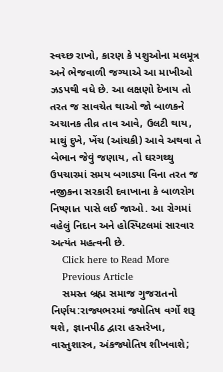સ્વચ્છ રાખો, કારણ કે પશુઓના મલમૂત્ર અને ભેજવાળી જગ્યાએ આ માખીઓ ઝડપથી વધે છે. આ લક્ષણો દેખાય તો તરત જ સાવચેત થાઓ જો બાળકને અચાનક તીવ્ર તાવ આવે, ઉલટી થાય, માથું દુખે, ખેંચ (આંચકી) આવે અથવા તે બેભાન જેવું જણાય, તો ઘરગથ્થુ ઉપચારમાં સમય બગાડ્યા વિના તરત જ નજીકના સરકારી દવાખાના કે બાળરોગ નિષ્ણાત પાસે લઈ જાઓ. આ રોગમાં વહેલું નિદાન અને હોસ્પિટલમાં સારવાર અત્યંત મહત્વની છે.
    Click here to Read More
    Previous Article
    સમસ્ત બ્રહ્મ સમાજ ગુજરાતનો નિર્ણય:રાજ્યભરમાં જ્યોતિષ વર્ગો શરૂ થશે, જ્ઞાનપીઠ દ્વારા હસ્તરેખા, વાસ્તુશાસ્ત્ર, અંકજ્યોતિષ શીખવાશે;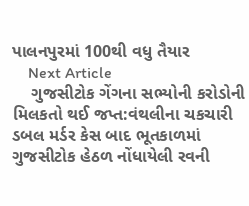પાલનપુરમાં 100થી વધુ તૈયાર
    Next Article
    ગુજસીટોક ગેંગના સભ્યોની કરોડોની મિલકતો થઈ જપ્ત:વંથલીના ચકચારી ડબલ મર્ડર કેસ બાદ ભૂતકાળમાં ગુજસીટોક હેઠળ નોંધાયેલી રવની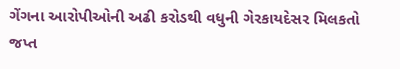ગેંગના આરોપીઓની અઢી કરોડથી વધુની ગેરકાયદેસર મિલકતો જપ્ત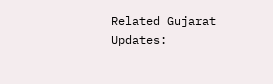Related Gujarat Updates: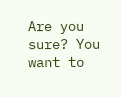Are you sure? You want to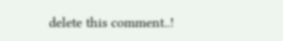delete this comment..!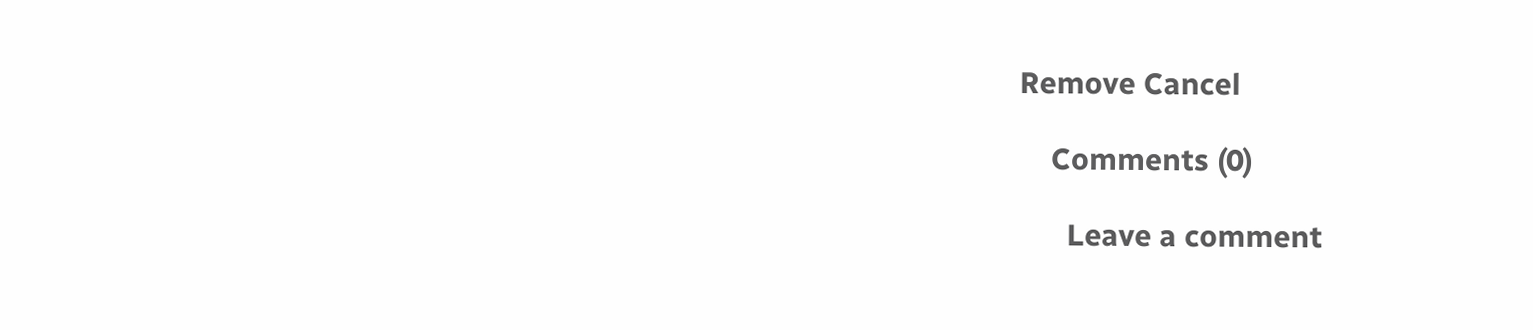Remove Cancel

    Comments (0)

      Leave a comment